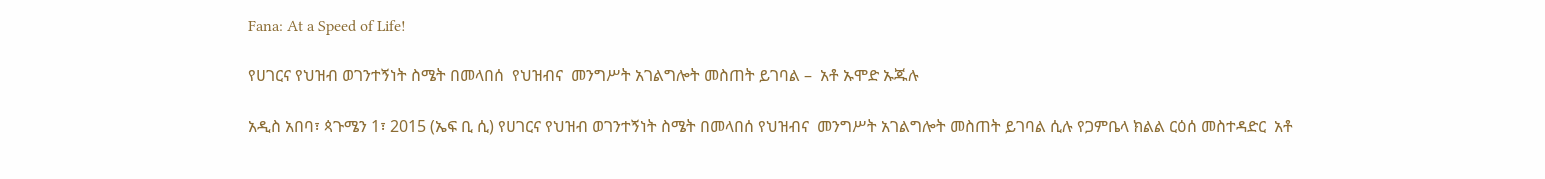Fana: At a Speed of Life!

የሀገርና የህዝብ ወገንተኝነት ስሜት በመላበሰ  የህዝብና  መንግሥት አገልግሎት መስጠት ይገባል –  አቶ ኡሞድ ኡጁሉ

አዲስ አበባ፣ ጳጉሜን 1፣ 2015 (ኤፍ ቢ ሲ) የሀገርና የህዝብ ወገንተኝነት ስሜት በመላበሰ የህዝብና  መንግሥት አገልግሎት መስጠት ይገባል ሲሉ የጋምቤላ ክልል ርዕሰ መስተዳድር  አቶ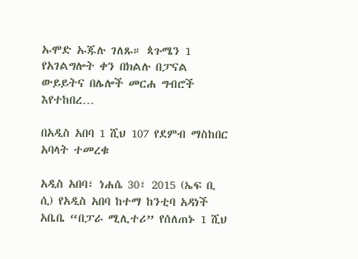ኡሞድ ኡጁሉ ገለጹ። ጳጉሜን 1 የአገልግሎት ቀን በክልሉ በፓናል ውይይትና በሌሎች መርሐ ግብሮች እየተከበረ…

በአዲስ አበባ 1 ሺህ 107 የደምብ ማስከበር አባላት ተመረቁ

አዲስ አበባ፣ ነሐሴ 30፣ 2015 (ኤፍ ቢ ሲ) የአዲስ አበባ ከተማ ከንቲባ አዳነች አቤቤ “በፓራ ሚሊተሪ” የሰለጠኑ 1 ሺህ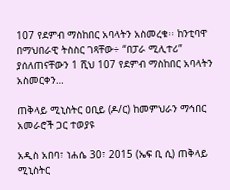107 የደምብ ማስከበር አባላትን አስመረቁ፡፡ ከንቲባዋ በማህበራዊ ትስስር ገጻቸው÷ “በፓራ ሚሊተሪ” ያሰለጠናቸውን 1 ሺህ 107 የደምብ ማስከበር አባላትን አስመርቀን…

ጠቅላይ ሚኒስትር ዐቢይ (ዶ/ር) ከመምህራን ማኅበር አመራሮች ጋር ተወያዩ

አዲስ አበባ፣ ነሐሴ 30፣ 2015 (ኤፍ ቢ ሲ) ጠቅላይ ሚኒስትር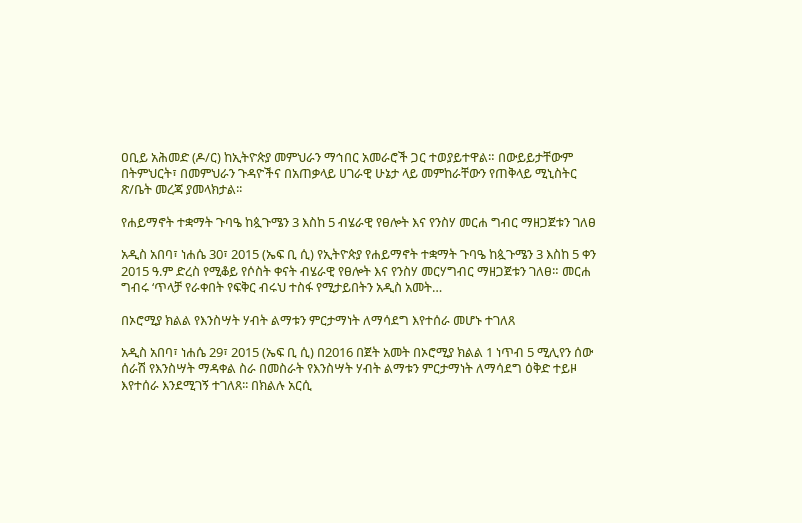ዐቢይ አሕመድ (ዶ/ር) ከኢትዮጵያ መምህራን ማኅበር አመራሮች ጋር ተወያይተዋል። በውይይታቸውም በትምህርት፣ በመምህራን ጉዳዮችና በአጠቃላይ ሀገራዊ ሁኔታ ላይ መምከራቸውን የጠቅላይ ሚኒስትር ጽ/ቤት መረጃ ያመላክታል፡፡

የሐይማኖት ተቋማት ጉባዔ ከጷጉሜን 3 እስከ 5 ብሄራዊ የፀሎት እና የንስሃ መርሐ ግብር ማዘጋጀቱን ገለፀ

አዲስ አበባ፣ ነሐሴ 30፣ 2015 (ኤፍ ቢ ሲ) የኢትዮጵያ የሐይማኖት ተቋማት ጉባዔ ከጷጉሜን 3 እስከ 5 ቀን 2015 ዓ.ም ድረስ የሚቆይ የሶስት ቀናት ብሄራዊ የፀሎት እና የንስሃ መርሃግብር ማዘጋጀቱን ገለፀ። መርሐ ግብሩ ‘ጥላቻ የራቀበት የፍቅር ብሩህ ተስፋ የሚታይበትን አዲስ አመት…

በኦሮሚያ ክልል የእንስሣት ሃብት ልማቱን ምርታማነት ለማሳደግ እየተሰራ መሆኑ ተገለጸ

አዲስ አበባ፣ ነሐሴ 29፣ 2015 (ኤፍ ቢ ሲ) በ2016 በጀት አመት በኦሮሚያ ክልል 1 ነጥብ 5 ሚሊየን ሰው ሰራሽ የእንስሣት ማዳቀል ስራ በመስራት የእንስሣት ሃብት ልማቱን ምርታማነት ለማሳደግ ዕቅድ ተይዞ እየተሰራ እንደሚገኝ ተገለጸ፡፡ በክልሉ አርሲ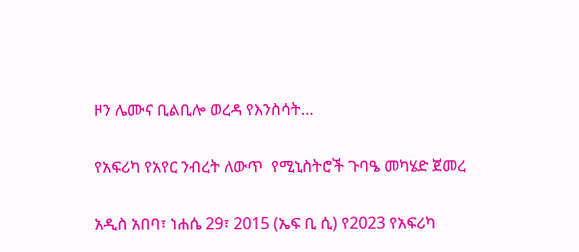ዞን ሌሙና ቢልቢሎ ወረዳ የእንስሳት…

የአፍሪካ የአየር ንብረት ለውጥ  የሚኒስትሮች ጉባዔ መካሄድ ጀመረ

አዲስ አበባ፣ ነሐሴ 29፣ 2015 (ኤፍ ቢ ሲ) የ2023 የአፍሪካ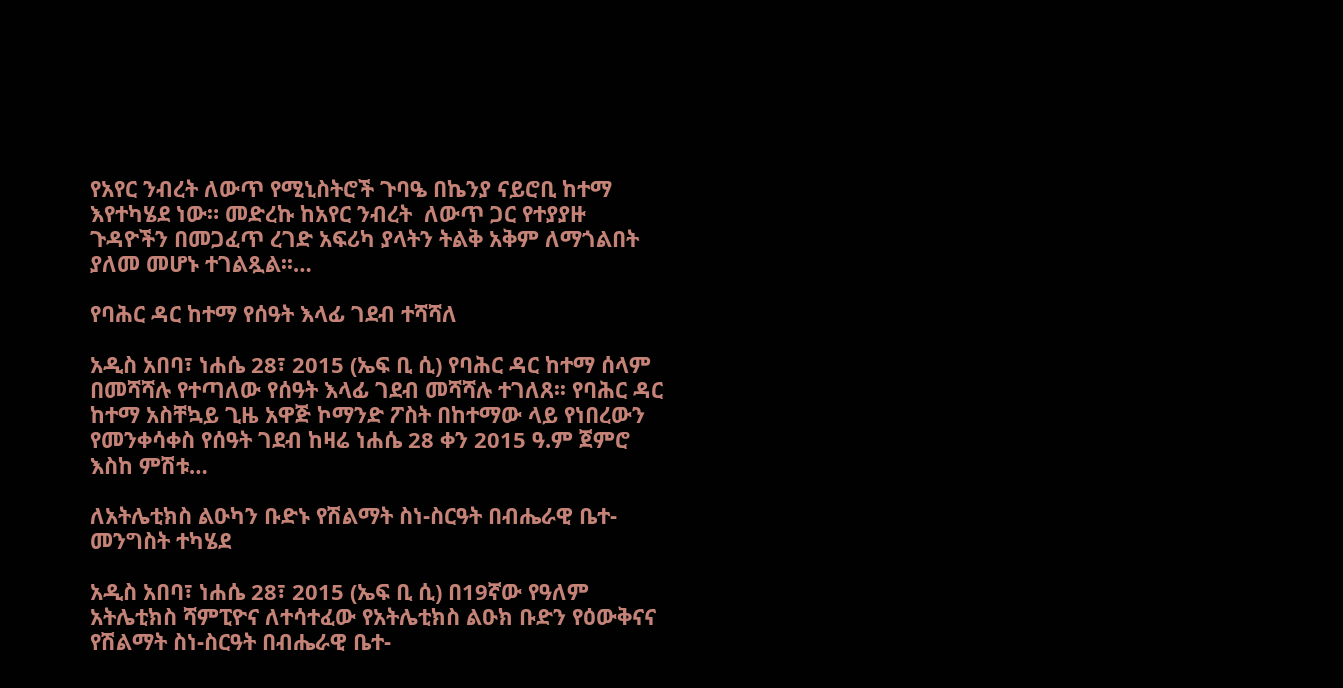የአየር ንብረት ለውጥ የሚኒስትሮች ጉባዔ በኬንያ ናይሮቢ ከተማ እየተካሄደ ነው። መድረኩ ከአየር ንብረት  ለውጥ ጋር የተያያዙ ጉዳዮችን በመጋፈጥ ረገድ አፍሪካ ያላትን ትልቅ አቅም ለማጎልበት ያለመ መሆኑ ተገልጿል፡፡…

የባሕር ዳር ከተማ የሰዓት እላፊ ገደብ ተሻሻለ

አዲስ አበባ፣ ነሐሴ 28፣ 2015 (ኤፍ ቢ ሲ) የባሕር ዳር ከተማ ሰላም በመሻሻሉ የተጣለው የሰዓት እላፊ ገደብ መሻሻሉ ተገለጸ፡፡ የባሕር ዳር ከተማ አስቸኳይ ጊዜ አዋጅ ኮማንድ ፖስት በከተማው ላይ የነበረውን የመንቀሳቀስ የሰዓት ገደብ ከዛሬ ነሐሴ 28 ቀን 2015 ዓ.ም ጀምሮ እስከ ምሽቱ…

ለአትሌቲክስ ልዑካን ቡድኑ የሽልማት ስነ-ስርዓት በብሔራዊ ቤተ-መንግስት ተካሄደ

አዲስ አበባ፣ ነሐሴ 28፣ 2015 (ኤፍ ቢ ሲ) በ19ኛው የዓለም አትሌቲክስ ሻምፒዮና ለተሳተፈው የአትሌቲክስ ልዑክ ቡድን የዕውቅናና የሽልማት ስነ-ስርዓት በብሔራዊ ቤተ-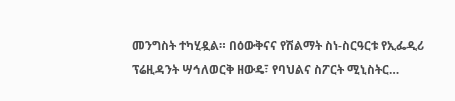መንግስት ተካሂዷል። በዕውቅናና የሽልማት ስነ-ስርዓርቱ የኢፌዲሪ ፕሬዚዳንት ሣኅለወርቅ ዘውዴ፣ የባህልና ስፖርት ሚኒስትር…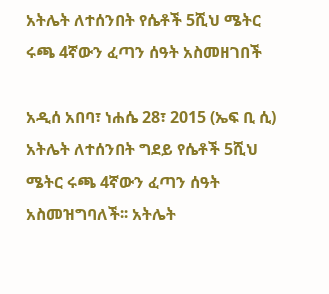አትሌት ለተሰንበት የሴቶች 5ሺህ ሜትር ሩጫ 4ኛውን ፈጣን ሰዓት አስመዘገበች

አዲሰ አበባ፣ ነሐሴ 28፣ 2015 (ኤፍ ቢ ሲ) አትሌት ለተሰንበት ግደይ የሴቶች 5ሺህ ሜትር ሩጫ 4ኛውን ፈጣን ሰዓት አስመዝግባለች፡፡ አትሌት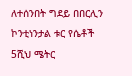ለተሰንበት ግደይ በበርሊን ኮንቲነንታል ቱር የሴቶች 5ሺህ ሜትር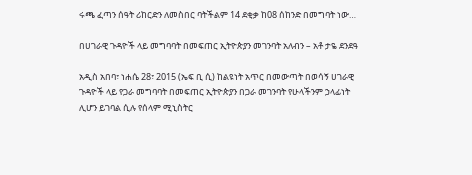ሩጫ ፈጣን ሰዓት ሪከርድን ለመስበር ባትችልም 14 ደቂቃ ከ08 ሰከንድ በመግባት ነው…

በሀገራዊ ጉዳዮች ላይ መግባባት በመፍጠር ኢትዮጵያን መገንባት አለብን – አቶ ታዬ ደንደዓ

አዲስ አበባ፣ ነሐሴ 28፣ 2015 (ኤፍ ቢ ሲ) ከልዩነት አጥር በመውጣት በወሳኝ ሀገራዊ ጉዳዮች ላይ የጋራ መግባባት በመፍጠር ኢትዮጵያን በጋራ መገንባት የሁላችንም ኃላፊነት ሊሆን ይገባል ሲሉ የሰላም ሚኒስትር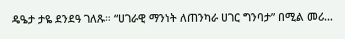ዴዔታ ታዬ ደንደዓ ገለጹ። “ሀገራዊ ማንነት ለጠንካራ ሀገር ግንባታ” በሚል መሪ…